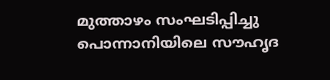മുത്താഴം സംഘടിപ്പിച്ചു
പൊന്നാനിയിലെ സൗഹൃദ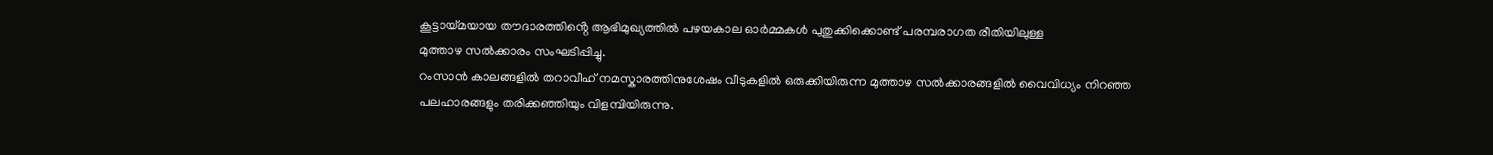കൂട്ടായ്മയായ തൗദാരത്തിൻ്റെ ആഭിമുഖ്യത്തിൽ പഴയകാല ഓർമ്മകൾ പുതുക്കിക്കൊണ്ട് പരമ്പരാഗത രീതിയിലുള്ള
മുത്താഴ സൽക്കാരം സംഘടിപ്പിച്ചു.
റംസാൻ കാലങ്ങളിൽ തറാവീഹ് നമസ്കാരത്തിനുശേഷം വീടുകളിൽ ഒരുക്കിയിരുന്ന മുത്താഴ സൽക്കാരങ്ങളിൽ വൈവിധ്യം നിറഞ്ഞ
പലഹാരങ്ങളും തരിക്കഞ്ഞിയും വിളമ്പിയിരുന്നു.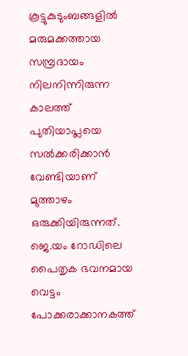കൂട്ടുകുടുംബങ്ങളിൽ
മരുമക്കത്തായ സമ്പ്രദായം
നിലനിന്നിരുന്ന കാലത്ത് പുതിയാപ്ലയെ സൽക്കരിക്കാൻ വേണ്ടിയാണ് മുത്താഴം ഒരുക്കിയിരുന്നത്.
ജെ.യം റോഡിലെ പൈതൃക ഭവനമായ വെട്ടം പോക്കരാക്കാനകത്ത്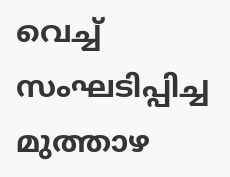വെച്ച് സംഘടിപ്പിച്ച മുത്താഴ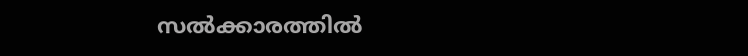സൽക്കാരത്തിൽ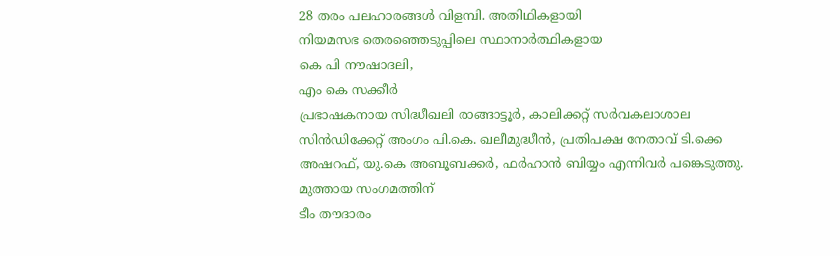28 തരം പലഹാരങ്ങൾ വിളമ്പി. അതിഥികളായി
നിയമസഭ തെരഞ്ഞെടുപ്പിലെ സ്ഥാനാർത്ഥികളായ
കെ പി നൗഷാദലി,
എം കെ സക്കീർ
പ്രഭാഷകനായ സിദ്ധീഖലി രാങ്ങാട്ടൂർ, കാലിക്കറ്റ് സർവകലാശാല സിൻഡിക്കേറ്റ് അംഗം പി.കെ. ഖലീമുദ്ധീൻ, പ്രതിപക്ഷ നേതാവ് ടി.ക്കെ അഷറഫ്, യു.കെ അബൂബക്കർ, ഫർഹാൻ ബിയ്യം എന്നിവർ പങ്കെടുത്തു.
മുത്തായ സംഗമത്തിന്
ടീം തൗദാരം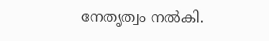നേതൃത്വം നൽകി.